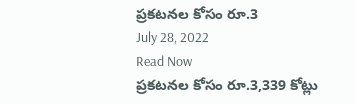ప్రకటనల కోసం రూ.3
July 28, 2022
Read Now
ప్రకటనల కోసం రూ.3,339 కోట్లు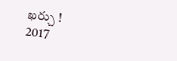ఖర్చు !
2017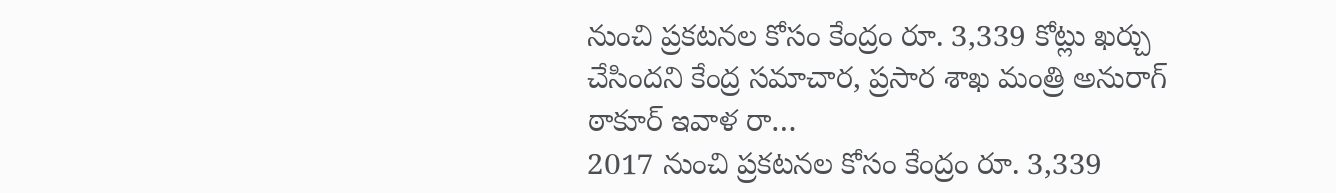నుంచి ప్రకటనల కోసం కేంద్రం రూ. 3,339 కోట్లు ఖర్చు చేసిందని కేంద్ర సమాచార, ప్రసార శాఖ మంత్రి అనురాగ్ ఠాకూర్ ఇవాళ రా…
2017 నుంచి ప్రకటనల కోసం కేంద్రం రూ. 3,339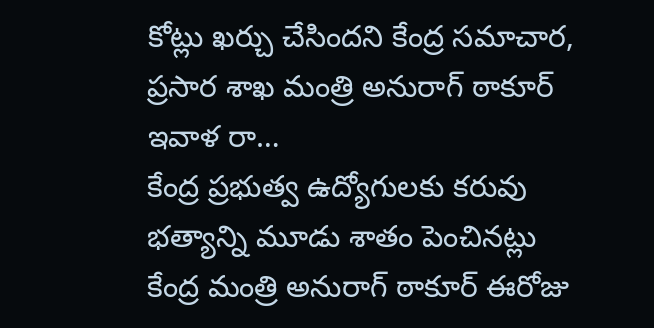కోట్లు ఖర్చు చేసిందని కేంద్ర సమాచార, ప్రసార శాఖ మంత్రి అనురాగ్ ఠాకూర్ ఇవాళ రా…
కేంద్ర ప్రభుత్వ ఉద్యోగులకు కరువు భత్యాన్ని మూడు శాతం పెంచినట్లు కేంద్ర మంత్రి అనురాగ్ ఠాకూర్ ఈరోజు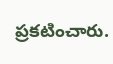ప్రకటించారు.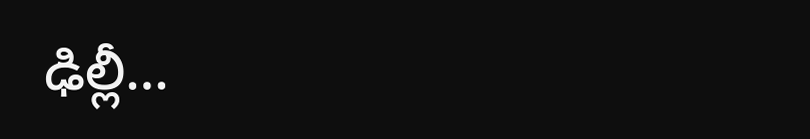ఢిల్లీ…